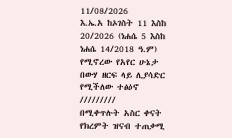11/08/2026
እ.ኤ.አ ከኦገስት 11 እስከ 20/2026 (ነሐሴ 5 እስከ ነሐሴ 14/2018 ዓ.ም) የሚኖረው የአየር ሁኔታ በውሃ ዘርፍ ላይ ሊያሳድር የሚችለው ተፅዕኖ
/////////
በሚቀጥሉት አስር ቀናት የክረምት ዝናብ ተጠቃሚ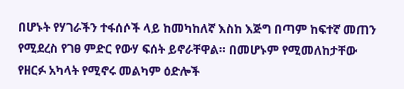በሆኑት የሃገራችን ተፋሰሶች ላይ ከመካከለኛ እስከ እጅግ በጣም ከፍተኛ መጠን የሚደረስ የገፀ ምድር የውሃ ፍሰት ይኖራቸዋል። በመሆኑም የሚመለከታቸው የዘርፉ አካላት የሚኖሩ መልካም ዕድሎች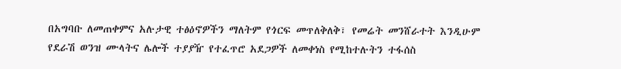በአግባቡ ለመጠቀምና አሉታዊ ተፅዕኖዎችን ማለትም የጎርፍ መጥለቅለቅ፣ የመሬት መንሸራተት እንዲሁም የደራሽ ወንዝ ሙላትና ሌሎች ተያያዥ የተፈጥሮ አደጋዎች ለመቀነስ የሚከተሉትን ተፋሰስ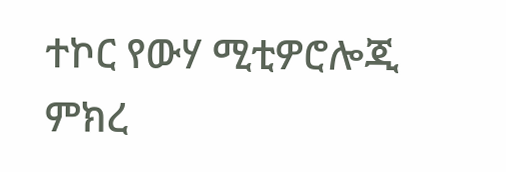ተኮር የውሃ ሚቲዎሮሎጂ ምክረ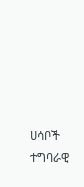ሀሳቦች ተግባራዊ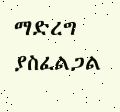ማድረግ ያስፈልጋል